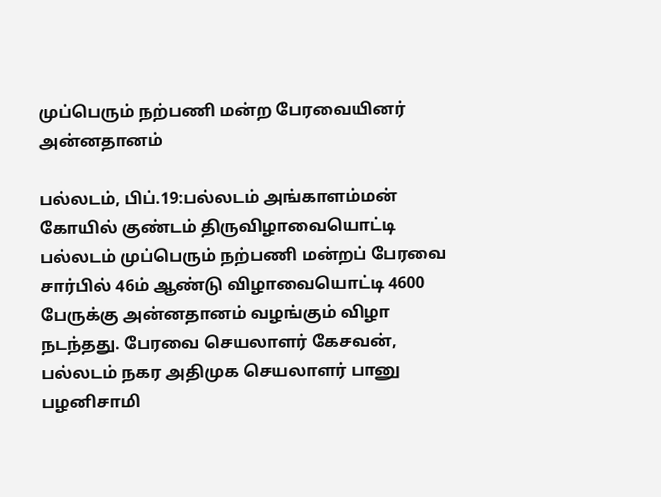முப்பெரும் நற்பணி மன்ற பேரவையினர் அன்னதானம்

பல்லடம், பிப்.19:பல்லடம் அங்காளம்மன் கோயில் குண்டம் திருவிழாவையொட்டி பல்லடம் முப்பெரும் நற்பணி மன்றப் பேரவை சார்பில் 46ம் ஆண்டு விழாவையொட்டி 4600 பேருக்கு அன்னதானம் வழங்கும் விழா நடந்தது. பேரவை செயலாளர் கேசவன், பல்லடம் நகர அதிமுக செயலாளர் பானு பழனிசாமி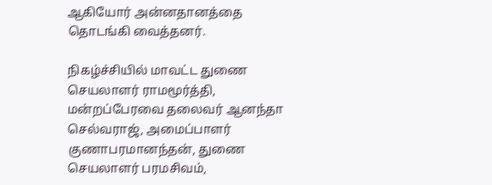ஆகியோர் அன்னதானத்தை தொடங்கி வைத்தனர்.

நிகழ்ச்சியில் மாவட்ட துணை செயலாளர் ராமமூர்த்தி, மன்றப்பேரவை தலைவர் ஆனந்தா செல்வராஜ், அமைப்பாளர் குணாபரமானந்தன், துணை செயலாளர் பரமசிவம்,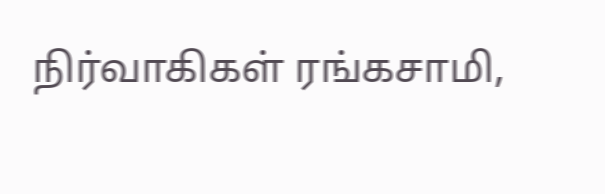நிர்வாகிகள் ரங்கசாமி,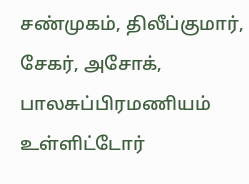சண்முகம், திலீப்குமார், சேகர், அசோக், பாலசுப்பிரமணியம் உள்ளிட்டோர்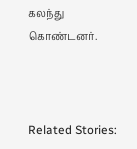கலந்து கொண்டனர்.



Related Stories: